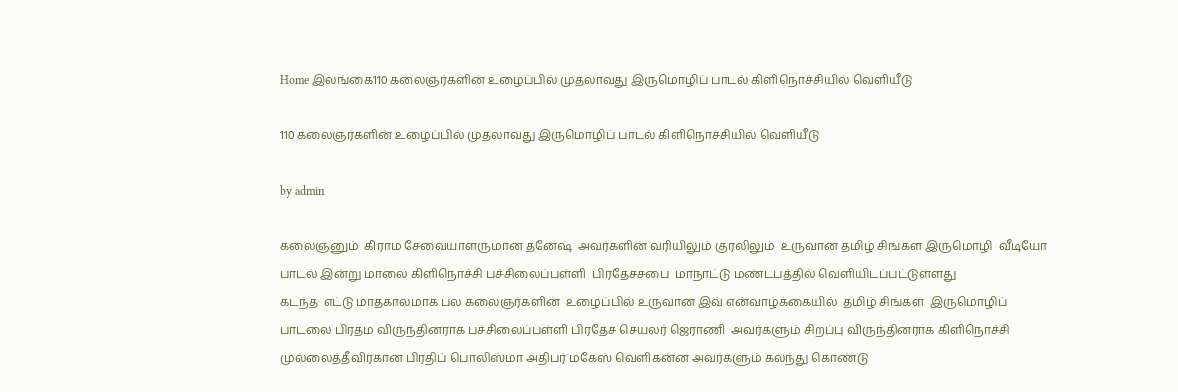Home இலங்கை110 கலைஞர்களின் உழைப்பில் முதலாவது இருமொழிப் பாடல் கிளிநொச்சியில் வெளியீடு

110 கலைஞர்களின் உழைப்பில் முதலாவது இருமொழிப் பாடல் கிளிநொச்சியில் வெளியீடு

by admin

கலைஞனும்  கிராம சேவையாளருமான தனேஷ்  அவர்களின் வரியிலும் குரலிலும்  உருவான தமிழ் சிங்கள இருமொழி  வீடியோ பாடல் இன்று மாலை கிளிநொச்சி பச்சிலைப்பள்ளி  பிரதேசசபை  மாநாட்டு மண்டபத்தில் வெளியிடப்பட்டுள்ளது
கடந்த  எட்டு மாதகாலமாக பல கலைஞர்களின்  உழைப்பில் உருவான இவ் என்வாழ்க்கையில்  தமிழ் சிங்கள  இருமொழிப் பாடலை பிரதம விருந்தினராக பச்சிலைப்பள்ளி பிரதேச செயலர் ஜெராணி  அவர்களும் சிறப்பு விருந்தினராக கிளிநொச்சி முல்லைத்தீவிர்கான பிரதிப் பொலிஸ்மா அதிபர் மகேஸ் வெளிகன்ன அவர்களும் கலந்து கொண்டு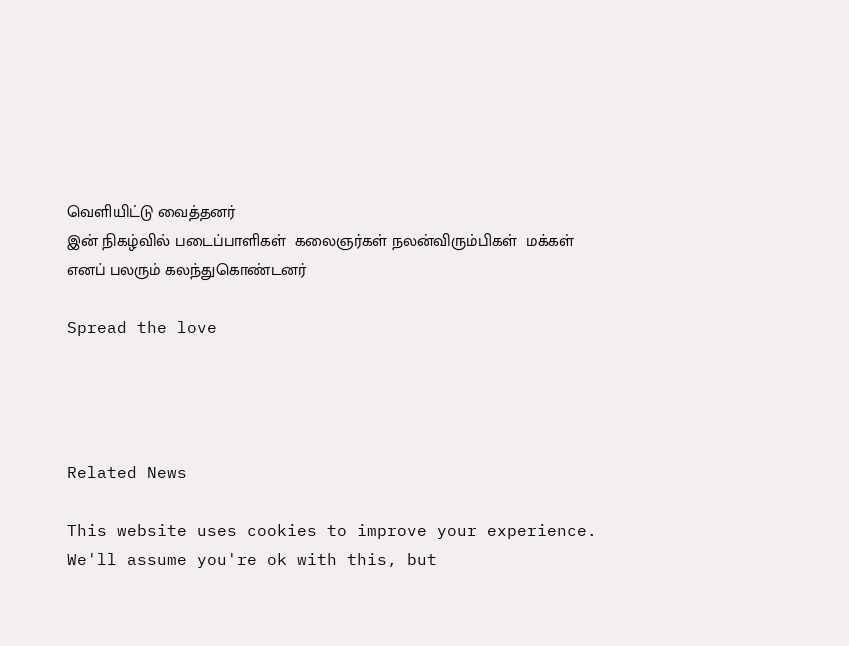வெளியிட்டு வைத்தனர்
இன் நிகழ்வில் படைப்பாளிகள்  கலைஞர்கள் நலன்விரும்பிகள்  மக்கள் எனப் பலரும் கலந்துகொண்டனர்

Spread the love




Related News

This website uses cookies to improve your experience. We'll assume you're ok with this, but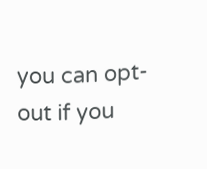you can opt-out if you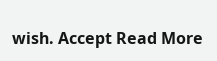wish. Accept Read More